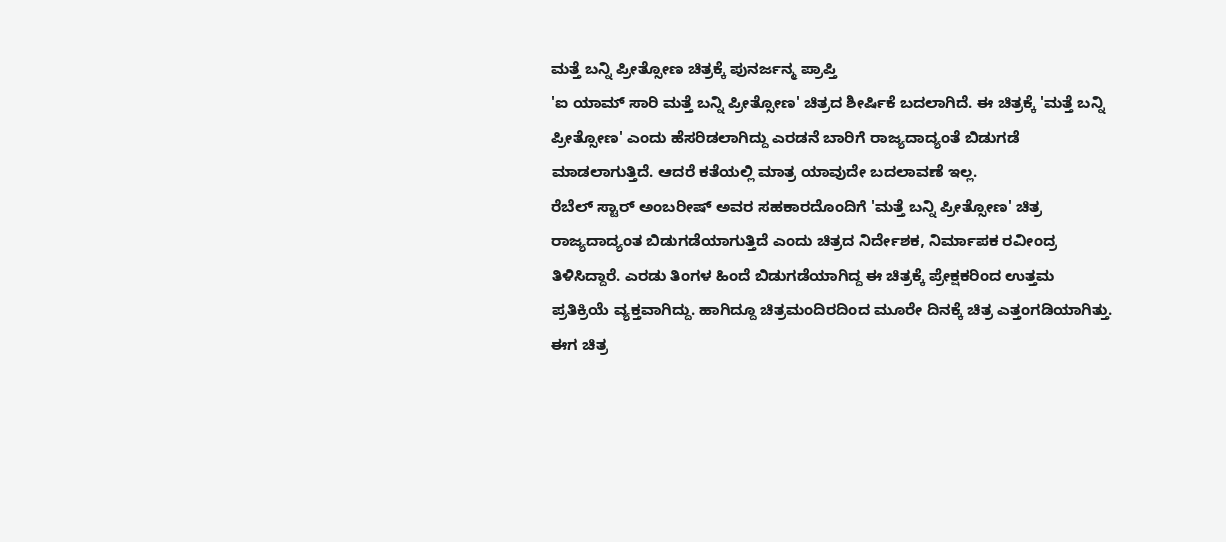ಮತ್ತೆ ಬನ್ನಿ ಪ್ರೀತ್ಸೋಣ ಚಿತ್ರಕ್ಕೆ ಪುನರ್ಜನ್ಮ ಪ್ರಾಪ್ತಿ
'ಐ ಯಾಮ್ ಸಾರಿ ಮತ್ತೆ ಬನ್ನಿ ಪ್ರೀತ್ಸೋಣ' ಚಿತ್ರದ ಶೀರ್ಷಿಕೆ ಬದಲಾಗಿದೆ. ಈ ಚಿತ್ರಕ್ಕೆ 'ಮತ್ತೆ ಬನ್ನಿ ಪ್ರೀತ್ಸೋಣ' ಎಂದು ಹೆಸರಿಡಲಾಗಿದ್ದು ಎರಡನೆ ಬಾರಿಗೆ ರಾಜ್ಯದಾದ್ಯಂತೆ ಬಿಡುಗಡೆ ಮಾಡಲಾಗುತ್ತಿದೆ. ಆದರೆ ಕತೆಯಲ್ಲಿ ಮಾತ್ರ ಯಾವುದೇ ಬದಲಾವಣೆ ಇಲ್ಲ.
ರೆಬೆಲ್ ಸ್ಟಾರ್ ಅಂಬರೀಷ್ ಅವರ ಸಹಕಾರದೊಂದಿಗೆ 'ಮತ್ತೆ ಬನ್ನಿ ಪ್ರೀತ್ಸೋಣ' ಚಿತ್ರ ರಾಜ್ಯದಾದ್ಯಂತ ಬಿಡುಗಡೆಯಾಗುತ್ತಿದೆ ಎಂದು ಚಿತ್ರದ ನಿರ್ದೇಶಕ, ನಿರ್ಮಾಪಕ ರವೀಂದ್ರ ತಿಳಿಸಿದ್ದಾರೆ. ಎರಡು ತಿಂಗಳ ಹಿಂದೆ ಬಿಡುಗಡೆಯಾಗಿದ್ದ ಈ ಚಿತ್ರಕ್ಕೆ ಪ್ರೇಕ್ಷಕರಿಂದ ಉತ್ತಮ ಪ್ರತಿಕ್ರಿಯೆ ವ್ಯಕ್ತವಾಗಿದ್ದು. ಹಾಗಿದ್ದೂ ಚಿತ್ರಮಂದಿರದಿಂದ ಮೂರೇ ದಿನಕ್ಕೆ ಚಿತ್ರ ಎತ್ತಂಗಡಿಯಾಗಿತ್ತು.
ಈಗ ಚಿತ್ರ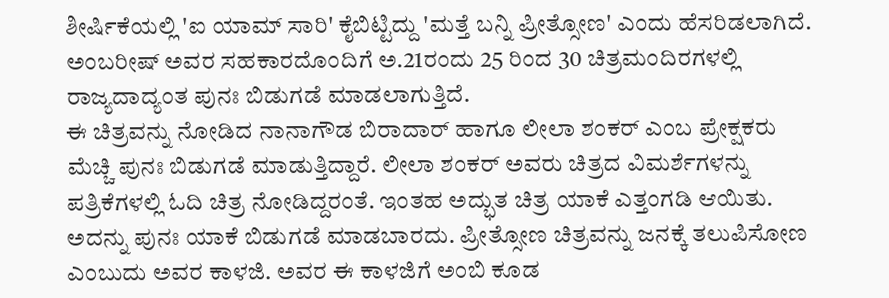ಶೀರ್ಷಿಕೆಯಲ್ಲಿ 'ಐ ಯಾಮ್ ಸಾರಿ' ಕೈಬಿಟ್ಟಿದ್ದು 'ಮತ್ತೆ ಬನ್ನಿ ಪ್ರೀತ್ಸೋಣ' ಎಂದು ಹೆಸರಿಡಲಾಗಿದೆ. ಅಂಬರೀಷ್ ಅವರ ಸಹಕಾರದೊಂದಿಗೆ ಅ.21ರಂದು 25 ರಿಂದ 30 ಚಿತ್ರಮಂದಿರಗಳಲ್ಲಿ ರಾಜ್ಯದಾದ್ಯಂತ ಪುನಃ ಬಿಡುಗಡೆ ಮಾಡಲಾಗುತ್ತಿದೆ.
ಈ ಚಿತ್ರವನ್ನು ನೋಡಿದ ನಾನಾಗೌಡ ಬಿರಾದಾರ್ ಹಾಗೂ ಲೀಲಾ ಶಂಕರ್ ಎಂಬ ಪ್ರೇಕ್ಷಕರು ಮೆಚ್ಚಿ ಪುನಃ ಬಿಡುಗಡೆ ಮಾಡುತ್ತಿದ್ದಾರೆ. ಲೀಲಾ ಶಂಕರ್ ಅವರು ಚಿತ್ರದ ವಿಮರ್ಶೆಗಳನ್ನು ಪತ್ರಿಕೆಗಳಲ್ಲಿ ಓದಿ ಚಿತ್ರ ನೋಡಿದ್ದರಂತೆ. ಇಂತಹ ಅದ್ಭುತ ಚಿತ್ರ ಯಾಕೆ ಎತ್ತಂಗಡಿ ಆಯಿತು. ಅದನ್ನು ಪುನಃ ಯಾಕೆ ಬಿಡುಗಡೆ ಮಾಡಬಾರದು. ಪ್ರೀತ್ಸೋಣ ಚಿತ್ರವನ್ನು ಜನಕ್ಕೆ ತಲುಪಿಸೋಣ ಎಂಬುದು ಅವರ ಕಾಳಜಿ. ಅವರ ಈ ಕಾಳಜಿಗೆ ಅಂಬಿ ಕೂಡ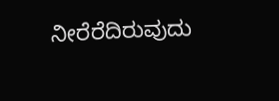ನೀರೆರೆದಿರುವುದು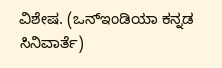ವಿಶೇಷ. (ಒನ್ಇಂಡಿಯಾ ಕನ್ನಡ ಸಿನಿವಾರ್ತೆ)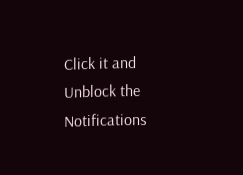Click it and Unblock the Notifications